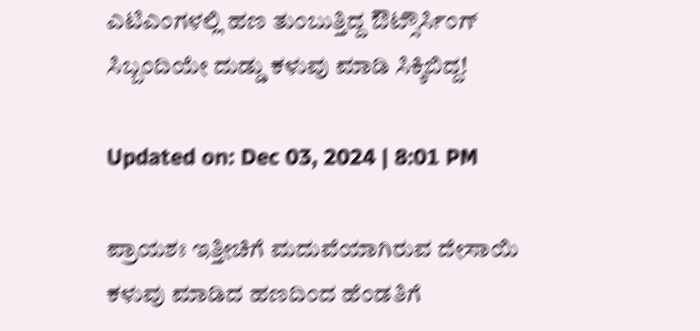ಎಟಿಎಂಗಳಲ್ಲಿ ಹಣ ತುಂಬುತ್ತಿದ್ದ ಔಟ್ಸೌರ್ಸಿಂಗ್ ಸಿಬ್ಬಂದಿಯೇ ದುಡ್ಡು ಕಳುವು ಮಾಡಿ ಸಿಕ್ಕಿಬಿದ್ದ!

Updated on: Dec 03, 2024 | 8:01 PM

ಪ್ರಾಯಶಃ ಇತ್ತೀಚಿಗೆ ಮದುವೆಯಾಗಿರುವ ದೇಸಾಯಿ ಕಳುವು ಮಾಡಿದ ಹಣದಿಂದ ಹೆಂಡತಿಗೆ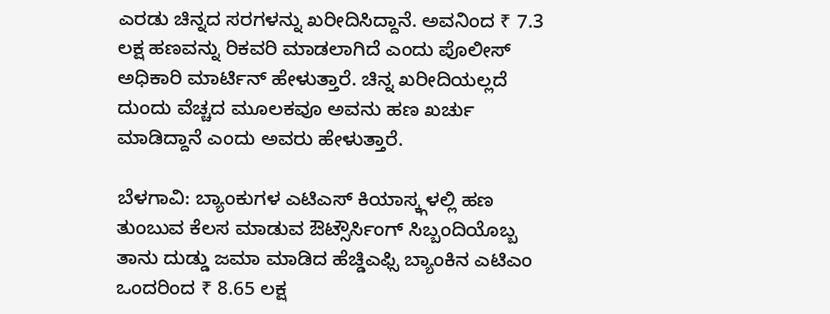ಎರಡು ಚಿನ್ನದ ಸರಗಳನ್ನು ಖರೀದಿಸಿದ್ದಾನೆ. ಅವನಿಂದ ₹ 7.3 ಲಕ್ಷ ಹಣವನ್ನು ರಿಕವರಿ ಮಾಡಲಾಗಿದೆ ಎಂದು ಪೊಲೀಸ್ ಅಧಿಕಾರಿ ಮಾರ್ಟಿನ್ ಹೇಳುತ್ತಾರೆ. ಚಿನ್ನ ಖರೀದಿಯಲ್ಲದೆ ದುಂದು ವೆಚ್ಚದ ಮೂಲಕವೂ ಅವನು ಹಣ ಖರ್ಚು ಮಾಡಿದ್ದಾನೆ ಎಂದು ಅವರು ಹೇಳುತ್ತಾರೆ.

ಬೆಳಗಾವಿ: ಬ್ಯಾಂಕುಗಳ ಎಟಿಎಸ್ ಕಿಯಾಸ್ಕ್ಗಳಲ್ಲಿ ಹಣ ತುಂಬುವ ಕೆಲಸ ಮಾಡುವ ಔಟ್ಸೌರ್ಸಿಂಗ್ ಸಿಬ್ಬಂದಿಯೊಬ್ಬ ತಾನು ದುಡ್ಡು ಜಮಾ ಮಾಡಿದ ಹೆಚ್ಡಿಎಫ್ಸಿ ಬ್ಯಾಂಕಿನ ಎಟಿಎಂ ಒಂದರಿಂದ ₹ 8.65 ಲಕ್ಷ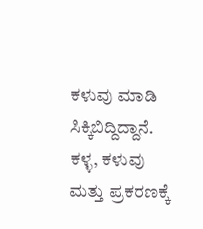ಕಳುವು ಮಾಡಿ ಸಿಕ್ಕಿಬಿದ್ದಿದ್ದಾನೆ. ಕಳ್ಳ, ಕಳುವು ಮತ್ತು ಪ್ರಕರಣಕ್ಕೆ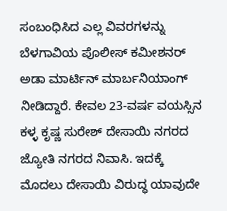ಸಂಬಂಧಿಸಿದ ಎಲ್ಲ ವಿವರಗಳನ್ನು ಬೆಳಗಾವಿಯ ಪೊಲೀಸ್ ಕಮೀಶನರ್ ಅಡಾ ಮಾರ್ಟಿನ್ ಮಾರ್ಬನಿಯಾಂಗ್ ನೀಡಿದ್ದಾರೆ. ಕೇವಲ 23-ವರ್ಷ ವಯಸ್ಸಿನ ಕಳ್ಳ ಕೃಷ್ಣ ಸುರೇಶ್ ದೇಸಾಯಿ ನಗರದ ಜ್ಯೋತಿ ನಗರದ ನಿವಾಸಿ. ಇದಕ್ಕೆ ಮೊದಲು ದೇಸಾಯಿ ವಿರುದ್ಧ ಯಾವುದೇ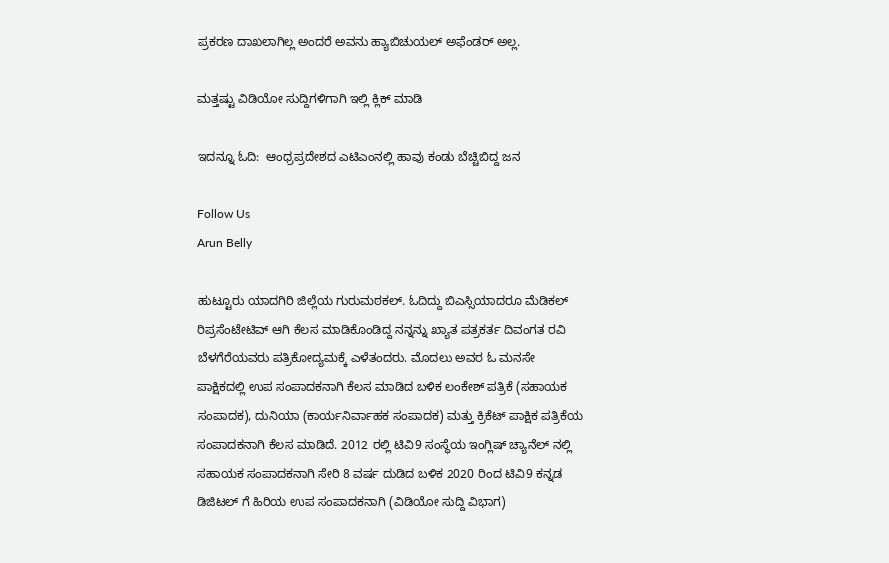ಪ್ರಕರಣ ದಾಖಲಾಗಿಲ್ಲ ಅಂದರೆ ಅವನು ಹ್ಯಾಬಿಚುಯಲ್ ಅಫೆಂಡರ್ ಅಲ್ಲ.

ಮತ್ತಷ್ಟು ವಿಡಿಯೋ ಸುದ್ದಿಗಳಿಗಾಗಿ ಇಲ್ಲಿ ಕ್ಲಿಕ್ ಮಾಡಿ

ಇದನ್ನೂ ಓದಿ:  ಆಂಧ್ರಪ್ರದೇಶದ ಎಟಿಎಂನಲ್ಲಿ ಹಾವು ಕಂಡು ಬೆಚ್ಚಿಬಿದ್ದ ಜನ

Follow Us
Arun Belly

ಹುಟ್ಟೂರು ಯಾದಗಿರಿ ಜಿಲ್ಲೆಯ ಗುರುಮಠಕಲ್. ಓದಿದ್ದು ಬಿಎಸ್ಸಿಯಾದರೂ ಮೆಡಿಕಲ್ ರಿಪ್ರಸೆಂಟೇಟಿವ್ ಆಗಿ ಕೆಲಸ ಮಾಡಿಕೊಂಡಿದ್ದ ನನ್ನನ್ನು ಖ್ಯಾತ ಪತ್ರಕರ್ತ ದಿವಂಗತ ರವಿ ಬೆಳಗೆರೆಯವರು ಪತ್ರಿಕೋದ್ಯಮಕ್ಕೆ ಎಳೆತಂದರು. ಮೊದಲು ಅವರ ಓ ಮನಸೇ ಪಾಕ್ಷಿಕದಲ್ಲಿ ಉಪ ಸಂಪಾದಕನಾಗಿ ಕೆಲಸ ಮಾಡಿದ ಬಳಿಕ ಲಂಕೇಶ್ ಪತ್ರಿಕೆ (ಸಹಾಯಕ ಸಂಪಾದಕ), ದುನಿಯಾ (ಕಾರ್ಯನಿರ್ವಾಹಕ ಸಂಪಾದಕ) ಮತ್ತು ಕ್ರಿಕೆಟ್ ಪಾಕ್ಷಿಕ ಪತ್ರಿಕೆಯ ಸಂಪಾದಕನಾಗಿ ಕೆಲಸ ಮಾಡಿದೆ. 2012 ರಲ್ಲಿ ಟಿವಿ9 ಸಂಸ್ಥೆಯ ಇಂಗ್ಲಿಷ್ ಚ್ಯಾನೆಲ್ ನಲ್ಲಿ ಸಹಾಯಕ ಸಂಪಾದಕನಾಗಿ ಸೇರಿ 8 ವರ್ಷ ದುಡಿದ ಬಳಿಕ 2020 ರಿಂದ ಟಿವಿ9 ಕನ್ನಡ ಡಿಜಿಟಲ್ ಗೆ ಹಿರಿಯ ಉಪ ಸಂಪಾದಕನಾಗಿ (ವಿಡಿಯೋ ಸುದ್ದಿ ವಿಭಾಗ)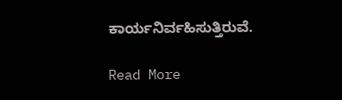ಕಾರ್ಯನಿರ್ವಹಿಸುತ್ತಿರುವೆ.

Read More